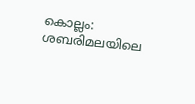കൊല്ലം: ശബരിമലയിലെ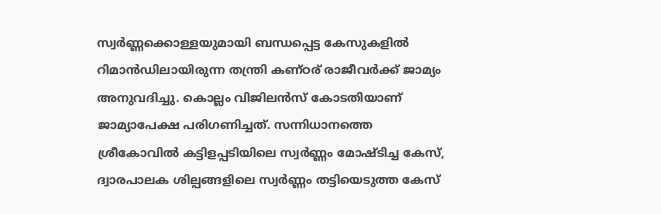സ്വർണ്ണക്കൊള്ളയുമായി ബന്ധപ്പെട്ട കേസുകളിൽ റിമാൻഡിലായിരുന്ന തന്ത്രി കണ്ഠര് രാജീവർക്ക് ജാമ്യം അനുവദിച്ചു. കൊല്ലം വിജിലൻസ് കോടതിയാണ് ജാമ്യാപേക്ഷ പരിഗണിച്ചത്. സന്നിധാനത്തെ ശ്രീകോവിൽ കട്ടിളപ്പടിയിലെ സ്വർണ്ണം മോഷ്ടിച്ച കേസ്, ദ്വാരപാലക ശില്പങ്ങളിലെ സ്വർണ്ണം തട്ടിയെടുത്ത കേസ്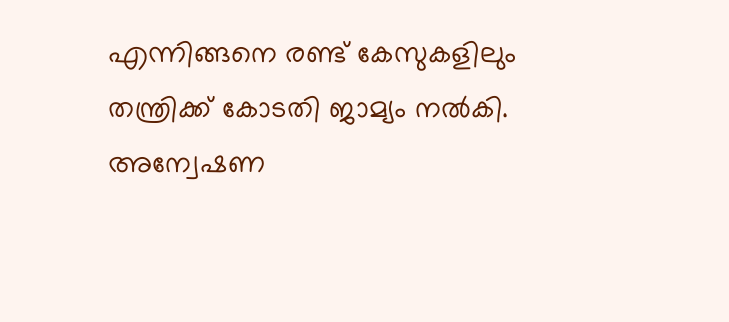എന്നിങ്ങനെ രണ്ട് കേസുകളിലും തന്ത്രിക്ക് കോടതി ജാമ്യം നൽകി.
അന്വേഷണ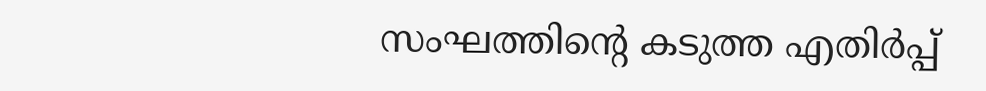സംഘത്തിന്റെ കടുത്ത എതിർപ്പ്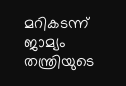മറികടന്ന് ജാമ്യം തന്ത്രിയുടെ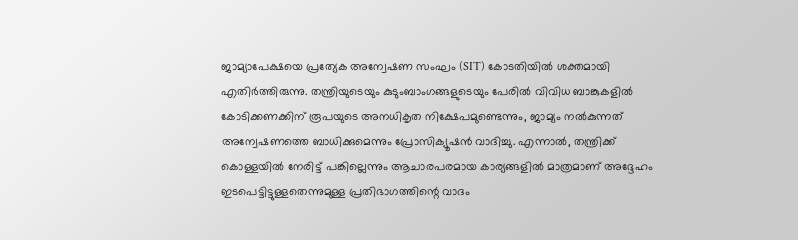ജാമ്യാപേക്ഷയെ പ്രത്യേക അന്വേഷണ സംഘം (SIT) കോടതിയിൽ ശക്തമായി എതിർത്തിരുന്നു. തന്ത്രിയുടെയും കുടുംബാംഗങ്ങളുടെയും പേരിൽ വിവിധ ബാങ്കുകളിൽ കോടിക്കണക്കിന് രൂപയുടെ അനധികൃത നിക്ഷേപമുണ്ടെന്നും, ജാമ്യം നൽകുന്നത് അന്വേഷണത്തെ ബാധിക്കുമെന്നും പ്രോസിക്യൂഷൻ വാദിച്ചു. എന്നാൽ, തന്ത്രിക്ക് കൊള്ളയിൽ നേരിട്ട് പങ്കില്ലെന്നും ആചാരപരമായ കാര്യങ്ങളിൽ മാത്രമാണ് അദ്ദേഹം ഇടപെട്ടിട്ടുള്ളതെന്നുമുള്ള പ്രതിഭാഗത്തിന്റെ വാദം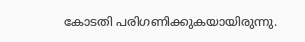കോടതി പരിഗണിക്കുകയായിരുന്നു.